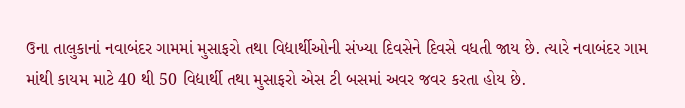ઉના તાલુકાનાં નવાબંદર ગામમાં મુસાફરો તથા વિદ્યાર્થીઓની સંખ્યા દિવસેને દિવસે વધતી જાય છે. ત્યારે નવાબંદર ગામ માંથી કાયમ માટે 40 થી 50 વિદ્યાર્થી તથા મુસાફરો એસ ટી બસમાં અવર જવર કરતા હોય છે.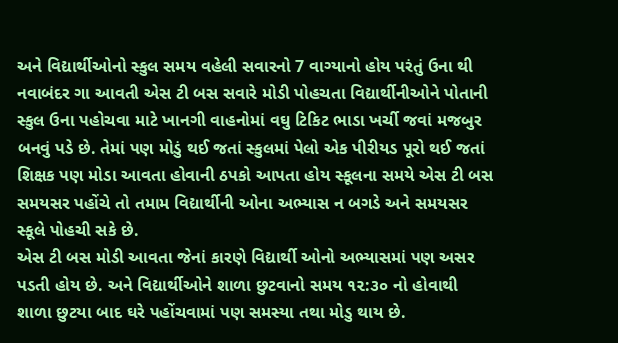અને વિદ્યાર્થીઓનો સ્કુલ સમય વહેલી સવારનો 7 વાગ્યાનો હોય પરંતું ઉના થી નવાબંદર ગા આવતી એસ ટી બસ સવારે મોડી પોહચતા વિદ્યાર્થીનીઓને પોતાની સ્કુલ ઉના પહોચવા માટે ખાનગી વાહનોમાં વઘુ ટિકિટ ભાડા ખર્ચી જવાં મજબુર બનવું પડે છે. તેમાં પણ મોડું થઈ જતાં સ્કુલમાં પેલો એક પીરીયડ પૂરો થઈ જતાં શિક્ષક પણ મોડા આવતા હોવાની ઠપકો આપતા હોય સ્કૂલના સમયે એસ ટી બસ સમયસર પહોંચે તો તમામ વિદ્યાર્થીની ઓના અભ્યાસ ન બગડે અને સમયસર સ્કૂલે પોહચી સકે છે.
એસ ટી બસ મોડી આવતા જેનાં કારણે વિદ્યાર્થી ઓનો અભ્યાસમાં પણ અસર પડતી હોય છે. અને વિદ્યાર્થીઓને શાળા છુટવાનો સમય ૧૨:૩૦ નો હોવાથી શાળા છુટયા બાદ ઘરે પહોંચવામાં પણ સમસ્યા તથા મોડુ થાય છે.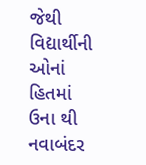જેથી વિદ્યાર્થીની ઓનાં હિતમાં ઉના થી નવાબંદર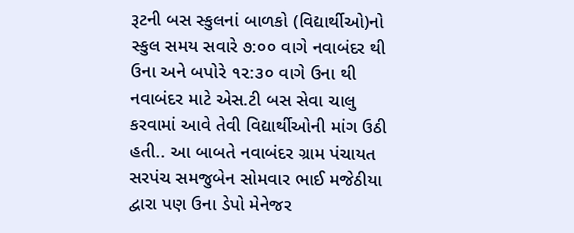રૂટની બસ સ્કુલનાં બાળકો (વિદ્યાર્થીઓ)નો સ્કુલ સમય સવારે ૭:૦૦ વાગે નવાબંદર થી ઉના અને બપોરે ૧૨:૩૦ વાગે ઉના થી નવાબંદર માટે એસ.ટી બસ સેવા ચાલુ કરવામાં આવે તેવી વિદ્યાર્થીઓની માંગ ઉઠી હતી.. આ બાબતે નવાબંદર ગ્રામ પંચાયત સરપંચ સમજુબેન સોમવાર ભાઈ મજેઠીયા દ્વારા પણ ઉના ડેપો મેનેજર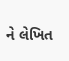ને લેખિત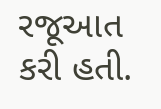રજૂઆત કરી હતી.